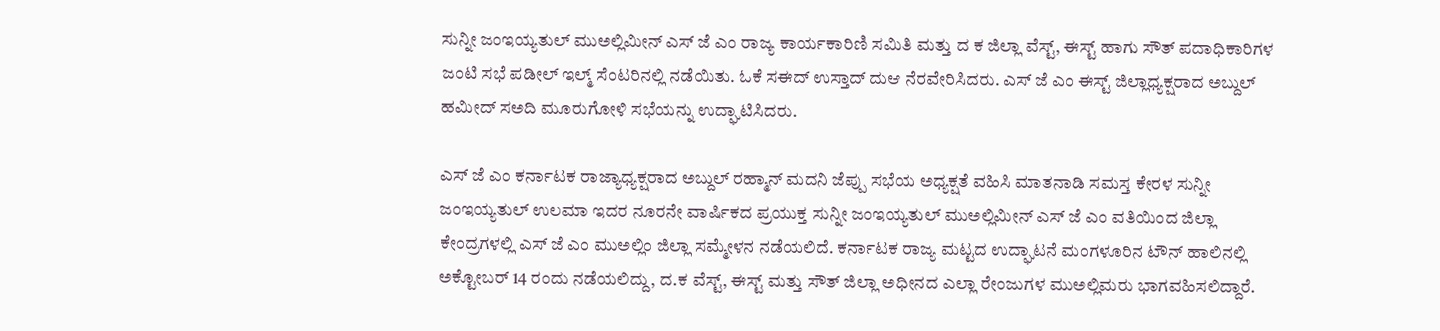ಸುನ್ನೀ ಜಂಇಯ್ಯತುಲ್ ಮುಅಲ್ಲಿಮೀನ್ ಎಸ್ ಜೆ ಎಂ ರಾಜ್ಯ ಕಾರ್ಯಕಾರಿಣಿ ಸಮಿತಿ ಮತ್ತು ದ ಕ ಜಿಲ್ಲಾ ವೆಸ್ಟ್, ಈಸ್ಟ್ ಹಾಗು ಸೌತ್ ಪದಾಧಿಕಾರಿಗಳ ಜಂಟಿ ಸಭೆ ಪಡೀಲ್ ಇಲ್ಮ್ ಸೆಂಟರಿನಲ್ಲಿ ನಡೆಯಿತು. ಓಕೆ ಸಈದ್ ಉಸ್ತಾದ್ ದುಆ ನೆರವೇರಿಸಿದರು. ಎಸ್ ಜೆ ಎಂ ಈಸ್ಟ್ ಜಿಲ್ಲಾಧ್ಯಕ್ಷರಾದ ಅಬ್ದುಲ್ ಹಮೀದ್ ಸಅದಿ ಮೂರುಗೋಳಿ ಸಭೆಯನ್ನು ಉದ್ಘಾಟಿಸಿದರು.

ಎಸ್ ಜೆ ಎಂ ಕರ್ನಾಟಕ ರಾಜ್ಯಾಧ್ಯಕ್ಷರಾದ ಅಬ್ದುಲ್ ರಹ್ಮಾನ್ ಮದನಿ ಜೆಪ್ಪು ಸಭೆಯ ಅಧ್ಯಕ್ಷತೆ ವಹಿಸಿ ಮಾತನಾಡಿ ಸಮಸ್ತ ಕೇರಳ ಸುನ್ನೀ ಜಂಇಯ್ಯತುಲ್ ಉಲಮಾ ಇದರ ನೂರನೇ ವಾರ್ಷಿಕದ ಪ್ರಯುಕ್ತ ಸುನ್ನೀ ಜಂಇಯ್ಯತುಲ್ ಮುಅಲ್ಲಿಮೀನ್ ಎಸ್ ಜೆ ಎಂ ವತಿಯಿಂದ ಜಿಲ್ಲಾ ಕೇಂದ್ರಗಳಲ್ಲಿ ಎಸ್ ಜೆ ಎಂ ಮುಅಲ್ಲಿಂ ಜಿಲ್ಲಾ ಸಮ್ಮೇಳನ ನಡೆಯಲಿದೆ. ಕರ್ನಾಟಕ ರಾಜ್ಯ ಮಟ್ಟದ ಉದ್ಘಾಟನೆ ಮಂಗಳೂರಿನ ಟೌನ್ ಹಾಲಿನಲ್ಲಿ ಅಕ್ಟೋಬರ್ 14 ರಂದು ನಡೆಯಲಿದ್ದು, ದ.ಕ ವೆಸ್ಟ್, ಈಸ್ಟ್ ಮತ್ತು ಸೌತ್ ಜಿಲ್ಲಾ ಅಧೀನದ ಎಲ್ಲಾ ರೇಂಜುಗಳ ಮುಅಲ್ಲಿಮರು ಭಾಗವಹಿಸಲಿದ್ದಾರೆ.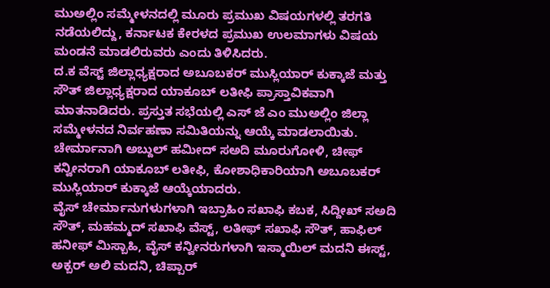ಮುಅಲ್ಲಿಂ ಸಮ್ಮೇಳನದಲ್ಲಿ ಮೂರು ಪ್ರಮುಖ ವಿಷಯಗಳಲ್ಲಿ ತರಗತಿ ನಡೆಯಲಿದ್ದು, ಕರ್ನಾಟಕ ಕೇರಳದ ಪ್ರಮುಖ ಉಲಮಾಗಳು ವಿಷಯ ಮಂಡನೆ ಮಾಡಲಿರುವರು ಎಂದು ತಿಳಿಸಿದರು.
ದ.ಕ ವೆಸ್ಟ್ ಜಿಲ್ಲಾಧ್ಯಕ್ಷರಾದ ಅಬೂಬಕರ್ ಮುಸ್ಲಿಯಾರ್ ಕುಕ್ಕಾಜೆ ಮತ್ತು ಸೌತ್ ಜಿಲ್ಲಾಧ್ಯಕ್ಷರಾದ ಯಾಕೂಬ್ ಲತೀಫಿ ಪ್ರಾಸ್ತಾವಿಕವಾಗಿ ಮಾತನಾಡಿದರು. ಪ್ರಸ್ತುತ ಸಭೆಯಲ್ಲಿ ಎಸ್ ಜೆ ಎಂ ಮುಅಲ್ಲಿಂ ಜಿಲ್ಲಾ ಸಮ್ಮೇಳನದ ನಿರ್ವಹಣಾ ಸಮಿತಿಯನ್ನು ಆಯ್ಕೆ ಮಾಡಲಾಯಿತು. ಚೇರ್ಮಾನಾಗಿ ಅಬ್ದುಲ್ ಹಮೀದ್ ಸಅದಿ ಮೂರುಗೋಳಿ, ಚೀಫ್ ಕನ್ವೀನರಾಗಿ ಯಾಕೂಬ್ ಲತೀಫಿ, ಕೋಶಾಧಿಕಾರಿಯಾಗಿ ಅಬೂಬಕರ್ ಮುಸ್ಲಿಯಾರ್ ಕುಕ್ಕಾಜೆ ಆಯ್ಕೆಯಾದರು.
ವೈಸ್ ಚೇರ್ಮಾನುಗಳುಗಳಾಗಿ ಇಬ್ರಾಹಿಂ ಸಖಾಫಿ ಕಬಕ, ಸಿದ್ದೀಖ್ ಸಅದಿ ಸೌತ್, ಮಹಮ್ಮದ್ ಸಖಾಫಿ ವೆಸ್ಟ್, ಲತೀಫ್ ಸಖಾಫಿ ಸೌತ್, ಹಾಫಿಲ್ ಹನೀಫ್ ಮಿಸ್ಬಾಹಿ, ವೈಸ್ ಕನ್ವೀನರುಗಳಾಗಿ ಇಸ್ಮಾಯಿಲ್ ಮದನಿ ಈಸ್ಟ್, ಅಕ್ಬರ್ ಅಲಿ ಮದನಿ, ಚಿಪ್ಪಾರ್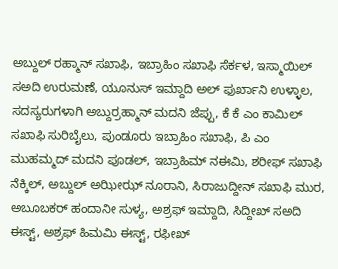ಅಬ್ದುಲ್ ರಹ್ಮಾನ್ ಸಖಾಫಿ, ಇಬ್ರಾಹಿಂ ಸಖಾಫಿ ಸೆರ್ಕಳ, ಇಸ್ಮಾಯಿಲ್ ಸಅದಿ ಉರುಮಣೆ, ಯೂನುಸ್ ಇಮ್ದಾದಿ ಅಲ್ ಫುರ್ಖಾನಿ ಉಳ್ಳಾಲ, ಸದಸ್ಯರುಗಳಾಗಿ ಅಬ್ದುರ್ರಹ್ಮಾನ್ ಮದನಿ ಜೆಪ್ಪು, ಕೆ ಕೆ ಎಂ ಕಾಮಿಲ್ ಸಖಾಫಿ ಸುರಿಬೈಲು, ಪುಂಡೂರು ಇಬ್ರಾಹಿಂ ಸಖಾಫಿ, ಪಿ ಎಂ ಮುಹಮ್ಮದ್ ಮದನಿ ಪೂಡಲ್, ಇಬ್ರಾಹಿಮ್ ನಈಮಿ, ಶರೀಫ್ ಸಖಾಫಿ ನೆಕ್ಕಿಲ್, ಅಬ್ದುಲ್ ಅಝೀಝ್ ನೂರಾನಿ, ಸಿರಾಜುದ್ದೀನ್ ಸಖಾಫಿ ಮುರ, ಅಬೂಬಕರ್ ಹಂದಾನೀ ಸುಳ್ಯ, ಅಶ್ರಫ್ ಇಮ್ದಾದಿ, ಸಿದ್ದೀಖ್ ಸಅದಿ ಈಸ್ಟ್, ಅಶ್ರಫ್ ಹಿಮಮಿ ಈಸ್ಟ್, ರಫೀಖ್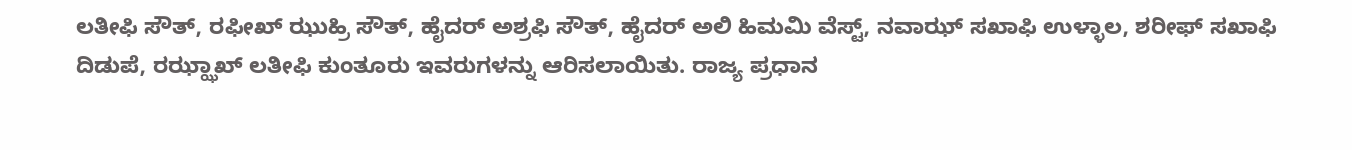ಲತೀಫಿ ಸೌತ್, ರಫೀಖ್ ಝುಹ್ರಿ ಸೌತ್, ಹೈದರ್ ಅಶ್ರಫಿ ಸೌತ್, ಹೈದರ್ ಅಲಿ ಹಿಮಮಿ ವೆಸ್ಟ್, ನವಾಝ್ ಸಖಾಫಿ ಉಳ್ಳಾಲ, ಶರೀಫ್ ಸಖಾಫಿ ದಿಡುಪೆ, ರಝ್ಝಾಖ್ ಲತೀಫಿ ಕುಂತೂರು ಇವರುಗಳನ್ನು ಆರಿಸಲಾಯಿತು. ರಾಜ್ಯ ಪ್ರಧಾನ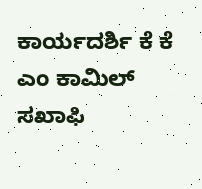ಕಾರ್ಯದರ್ಶಿ ಕೆ ಕೆ ಎಂ ಕಾಮಿಲ್ ಸಖಾಫಿ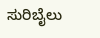ಸುರಿಬೈಲು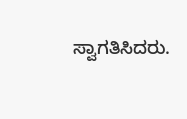ಸ್ವಾಗತಿಸಿದರು.